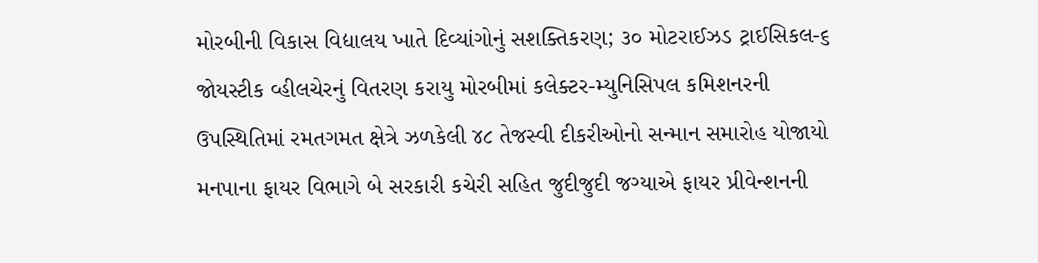મોરબીની વિકાસ વિદ્યાલય ખાતે દિવ્યાંગોનું સશક્તિકરણ; ૩૦ મોટરાઈઝડ ટ્રાઈસિકલ-૬ જોયસ્ટીક વ્હીલચેરનું વિતરણ કરાયુ મોરબીમાં કલેક્ટર-મ્યુનિસિપલ કમિશનરની ઉપસ્થિતિમાં રમતગમત ક્ષેત્રે ઝળકેલી ૪૮ તેજસ્વી દીકરીઓનો સન્માન સમારોહ યોજાયો મનપાના ફાયર વિભાગે બે સરકારી કચેરી સહિત જુદીજુદી જગ્યાએ ફાયર પ્રીવેન્શનની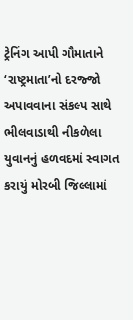ટ્રેનિંગ આપી ગૌમાતાને ‘રાષ્ટ્રમાતા’નો દરજ્જો અપાવવાના સંકલ્પ સાથે ભીલવાડાથી નીકળેલા યુવાનનું હળવદમાં સ્વાગત કરાયું મોરબી જિલ્લામાં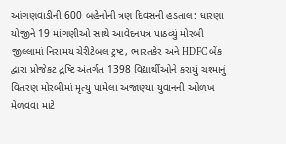આંગણવાડીની 600 બહેનોની ત્રણ દિવસની હડતાલ: ધારણા યોજીને 19 માંગણીઓ સાથે આવેદનપત્ર પાઠવ્યું મોરબી જીલ્લામાં નિરામય ચેરીટેબલ ટ્રષ્ટ, ભારતકેર અને HDFC બેંક દ્વારા પ્રોજેકટ દ્રષ્ટિ અંતર્ગત 1398 વિદ્યાર્થીઓને કરાયું ચશ્માનું વિતરણ મોરબીમાં મૃત્યુ પામેલા અજાણ્યા યુવાનની ઓળખ મેળવવા માટે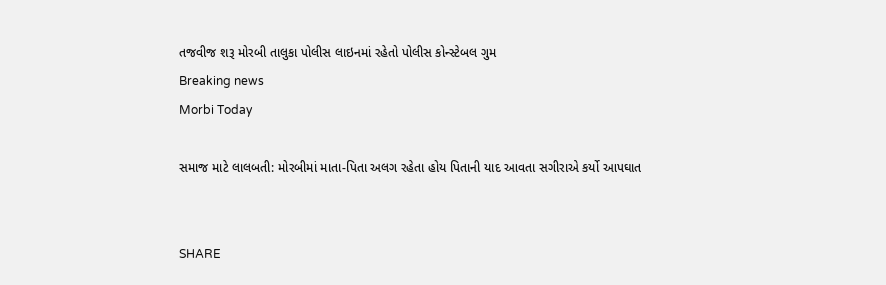તજવીજ શરૂ મોરબી તાલુકા પોલીસ લાઇનમાં રહેતો પોલીસ કોન્સ્ટેબલ ગુમ
Breaking news
Morbi Today

સમાજ માટે લાલબતી: મોરબીમાં માતા-પિતા અલગ રહેતા હોય પિતાની યાદ આવતા સગીરાએ કર્યો આપઘાત


SHARE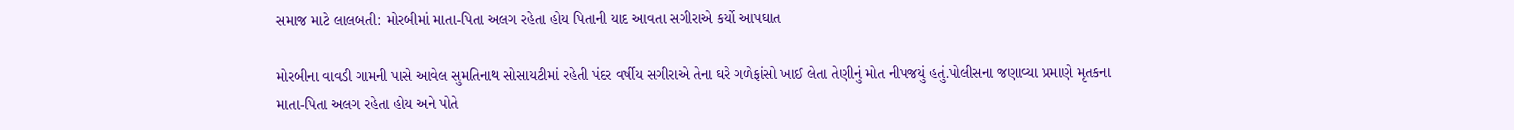સમાજ માટે લાલબતી: મોરબીમાં માતા-પિતા અલગ રહેતા હોય પિતાની યાદ આવતા સગીરાએ કર્યો આપઘાત

મોરબીના વાવડી ગામની પાસે આવેલ સુમતિનાથ સોસાયટીમાં રહેતી પંદર વર્ષીય સગીરાએ તેના ઘરે ગળેફાંસો ખાઈ લેતા તેણીનું મોત નીપજયું હતું.પોલીસના જણાવ્યા પ્રમાણે મૃતકના માતા-પિતા અલગ રહેતા હોય અને પોતે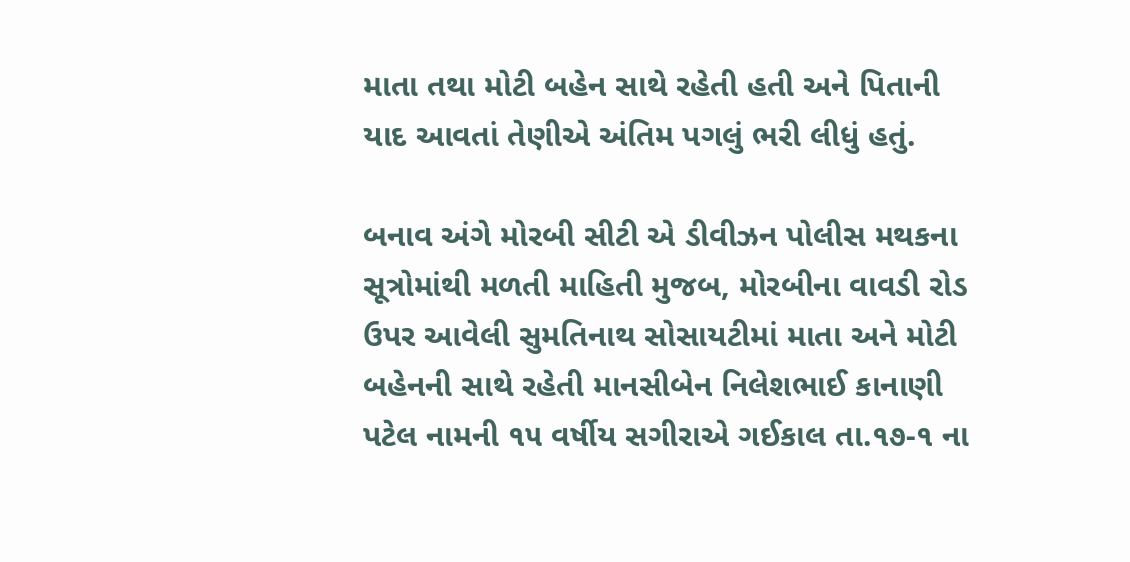માતા તથા મોટી બહેન સાથે રહેતી હતી અને પિતાની યાદ આવતાં તેણીએ અંતિમ પગલું ભરી લીધું હતું.

બનાવ અંગે મોરબી સીટી એ ડીવીઝન પોલીસ મથકના સૂત્રોમાંથી મળતી માહિતી મુજબ, મોરબીના વાવડી રોડ ઉપર આવેલી સુમતિનાથ સોસાયટીમાં માતા અને મોટી બહેનની સાથે રહેતી માનસીબેન નિલેશભાઈ કાનાણી પટેલ નામની ૧૫ વર્ષીય સગીરાએ ગઈકાલ તા.૧૭-૧ ના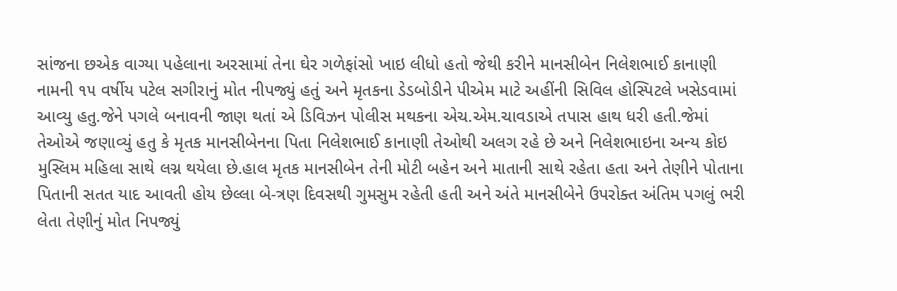સાંજના છએક વાગ્યા પહેલાના અરસામાં તેના ઘેર ગળેફાંસો ખાઇ લીધો હતો જેથી કરીને માનસીબેન નિલેશભાઈ કાનાણી નામની ૧૫ વર્ષીય પટેલ સગીરાનું મોત નીપજ્યું હતું અને મૃતકના ડેડબોડીને પીએમ માટે અહીંની સિવિલ હોસ્પિટલે ખસેડવામાં આવ્યુ હતુ.જેને પગલે બનાવની જાણ થતાં એ ડિવિઝન પોલીસ મથકના એચ.એમ.ચાવડાએ તપાસ હાથ ધરી હતી.જેમાં તેઓએ જણાવ્યું હતુ કે મૃતક માનસીબેનના પિતા નિલેશભાઈ કાનાણી તેઓથી અલગ રહે છે અને નિલેશભાઇના અન્ય કોઇ મુસ્લિમ મહિલા સાથે લગ્ન થયેલા છે.હાલ મૃતક માનસીબેન તેની મોટી બહેન અને માતાની સાથે રહેતા હતા અને તેણીને પોતાના પિતાની સતત યાદ આવતી હોય છેલ્લા બે-ત્રણ દિવસથી ગુમસુમ રહેતી હતી અને અંતે માનસીબેને ઉપરોક્ત અંતિમ પગલું ભરી લેતા તેણીનું મોત નિપજ્યું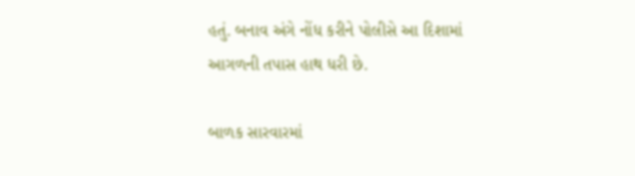હતું. બનાવ અંગે નોંધ કરીને પોલીસે આ દિશામાં આગળની તપાસ હાથ ધરી છે.

બાળક સારવારમાં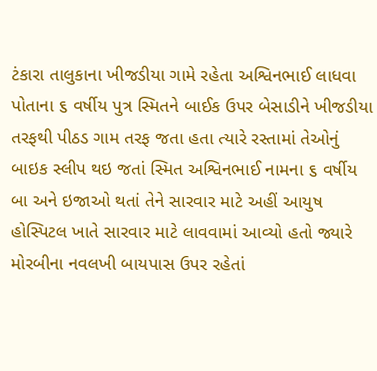ટંકારા તાલુકાના ખીજડીયા ગામે રહેતા અશ્વિનભાઈ લાધવા પોતાના ૬ વર્ષીય પુત્ર સ્મિતને બાઈક ઉપર બેસાડીને ખીજડીયા તરફથી પીઠડ ગામ તરફ જતા હતા ત્યારે રસ્તામાં તેઓનું બાઇક સ્લીપ થઇ જતાં સ્મિત અશ્વિનભાઈ નામના ૬ વર્ષીય બા અને ઇજાઓ થતાં તેને સારવાર માટે અહીં આયુષ હોસ્પિટલ ખાતે સારવાર માટે લાવવામાં આવ્યો હતો જ્યારે મોરબીના નવલખી બાયપાસ ઉપર રહેતાં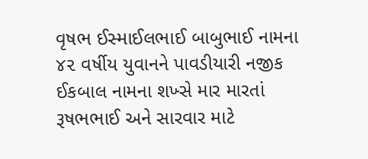વૃષભ ઈસ્માઈલભાઈ બાબુભાઈ નામના ૪૨ વર્ષીય યુવાનને પાવડીયારી નજીક ઈકબાલ નામના શખ્સે માર મારતાં રૂષભભાઈ અને સારવાર માટે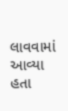લાવવામાં આવ્યા હતા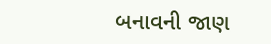બનાવની જાણ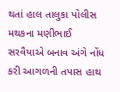થતાં હાલ તાલુકા પોલીસ મથકના મણીભાઈ સરવૈયાએ બનાવ અંગે નોંધ કરી આગળની તપાસ હાથ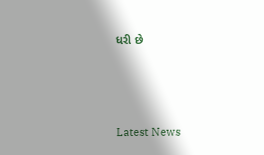ધરી છે




Latest News